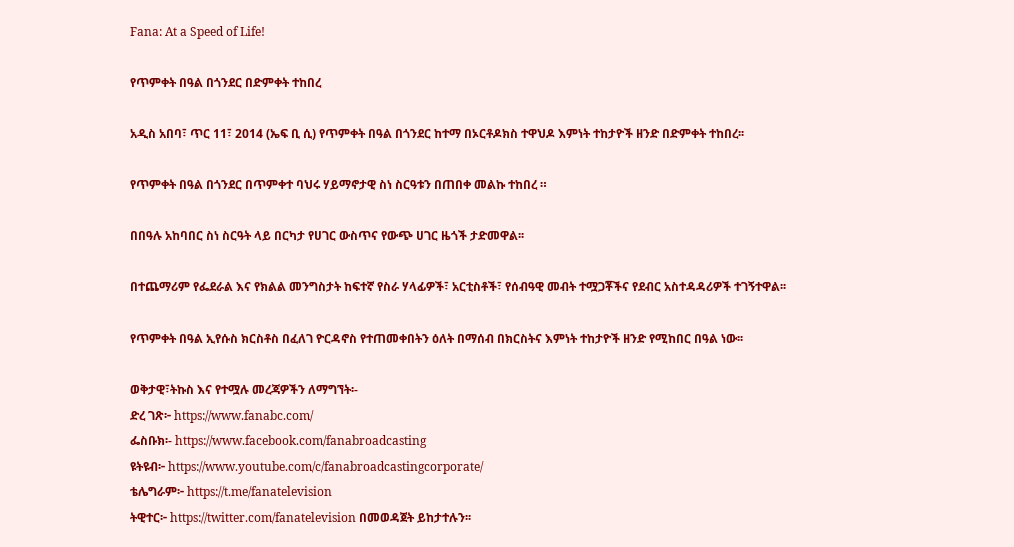Fana: At a Speed of Life!

የጥምቀት በዓል በጎንደር በድምቀት ተከበረ

አዲስ አበባ፣ ጥር 11፣ 2014 (ኤፍ ቢ ሲ) የጥምቀት በዓል በጎንደር ከተማ በኦርቶዶክስ ተዋህዶ እምነት ተከታዮች ዘንድ በድምቀት ተከበረ፡፡

የጥምቀት በዓል በጎንደር በጥምቀተ ባህሩ ሃይማኖታዊ ስነ ስርዓቱን በጠበቀ መልኩ ተከበረ ።

በበዓሉ አከባበር ስነ ስርዓት ላይ በርካታ የሀገር ውስጥና የውጭ ሀገር ዜጎች ታድመዋል፡፡

በተጨማሪም የፌደራል እና የክልል መንግስታት ከፍተኛ የስራ ሃላፊዎች፣ አርቲስቶች፣ የሰብዓዊ መብት ተሟጋቾችና የደብር አስተዳዳሪዎች ተገኝተዋል፡፡

የጥምቀት በዓል ኢየሱስ ክርስቶስ በፈለገ ዮርዳኖስ የተጠመቀበትን ዕለት በማሰብ በክርስትና እምነት ተከታዮች ዘንድ የሚከበር በዓል ነው፡፡

ወቅታዊ፣ትኩስ እና የተሟሉ መረጃዎችን ለማግኘት፡-
ድረ ገጽ፦ https://www.fanabc.com/
ፌስቡክ፡- https://www.facebook.com/fanabroadcasting
ዩትዩብ፦ https://www.youtube.com/c/fanabroadcastingcorporate/
ቴሌግራም፦ https://t.me/fanatelevision
ትዊተር፦ https://twitter.com/fanatelevision በመወዳጀት ይከታተሉን፡፡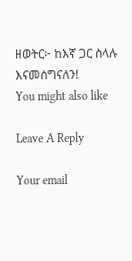ዘወትር፦ ከእኛ ጋር ስላሉ እናመሰግናለን!
You might also like

Leave A Reply

Your email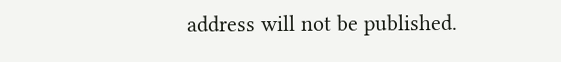address will not be published.